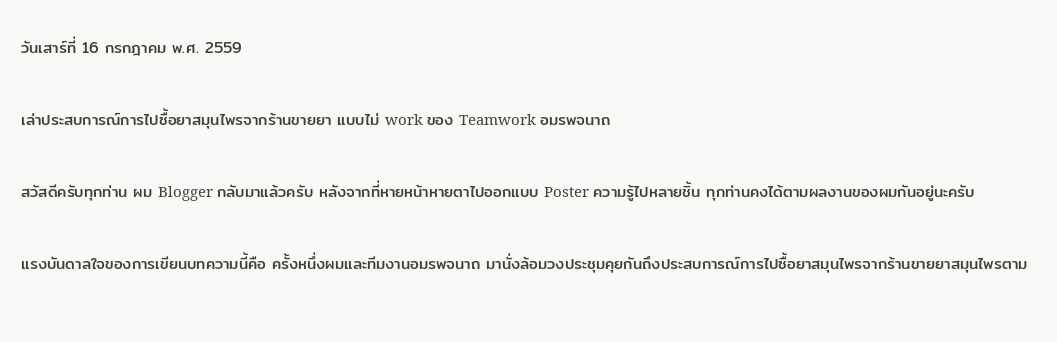วันเสาร์ที่ 16 กรกฎาคม พ.ศ. 2559

เล่าประสบการณ์การไปซื้อยาสมุนไพรจากร้านขายยา แบบไม่ work ของ Teamwork อมรพจนาถ

สวัสดีครับทุกท่าน ผม Blogger กลับมาแล้วครับ หลังจากที่หายหน้าหายตาไปออกแบบ Poster ความรู้ไปหลายชิ้น ทุกท่านคงได้ตามผลงานของผมกันอยู่นะครับ

แรงบันดาลใจของการเขียนบทความนี้คือ ครั้งหนึ่งผมและทีมงานอมรพจนาถ มานั่งล้อมวงประชุมคุยกันถึงประสบการณ์การไปซื้อยาสมุนไพรจากร้านขายยาสมุนไพรตาม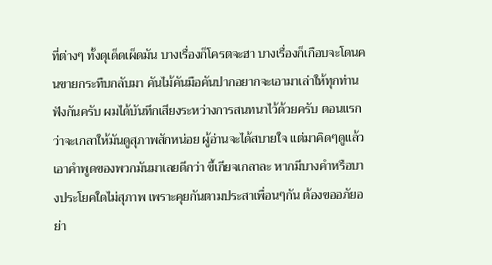ที่ต่างๆ ทั้งดุเด็ดเผ็ดมัน บางเรื่องก็โครตจะฮา บางเรื่องก็เกือบจะโดนคนขายกระทืบกลับมา คันไม้คันมือคันปากอยากจะเอามาเล่าให้ทุกท่านฟังกันครับ ผมได้บันทึกเสียงระหว่างการสนทนาไว้ด้วยครับ ตอนแรกว่าจะเกลาให้มันดูสุภาพสักหน่อย ผู้อ่านจะได้สบายใจ แต่มาคิดๆดูแล้ว เอาคำพูดของพวกมันมาเลยดีกว่า ขี้เกียจเกลาละ หากมีบางคำหรือบางประโยคใดไม่สุภาพ เพราะคุยกันตามประสาเพื่อนๆกัน ต้องขออภัยอย่า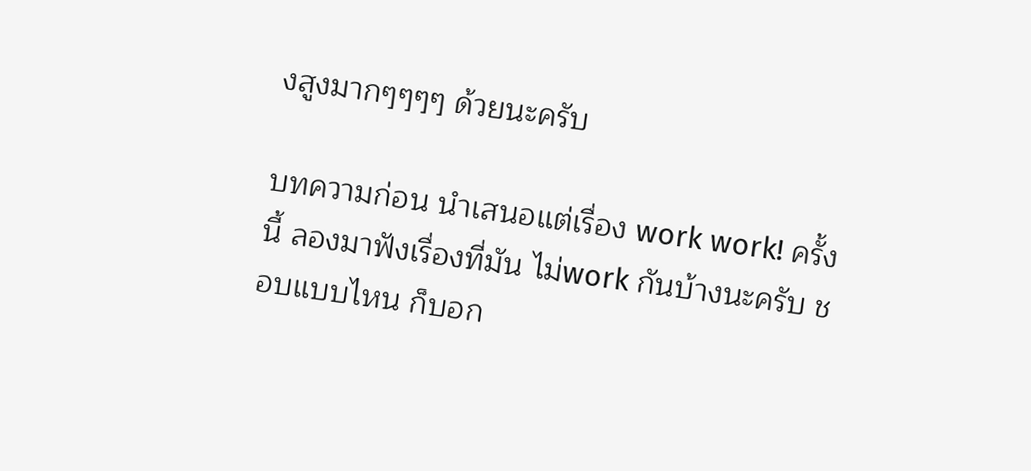งสูงมากๆๆๆๆ ด้วยนะครับ

บทความก่อน นำเสนอแต่เรื่อง work work! ครั้งนี้ ลองมาฟังเรื่องที่มัน ไม่work กันบ้างนะครับ ชอบแบบไหน ก็บอก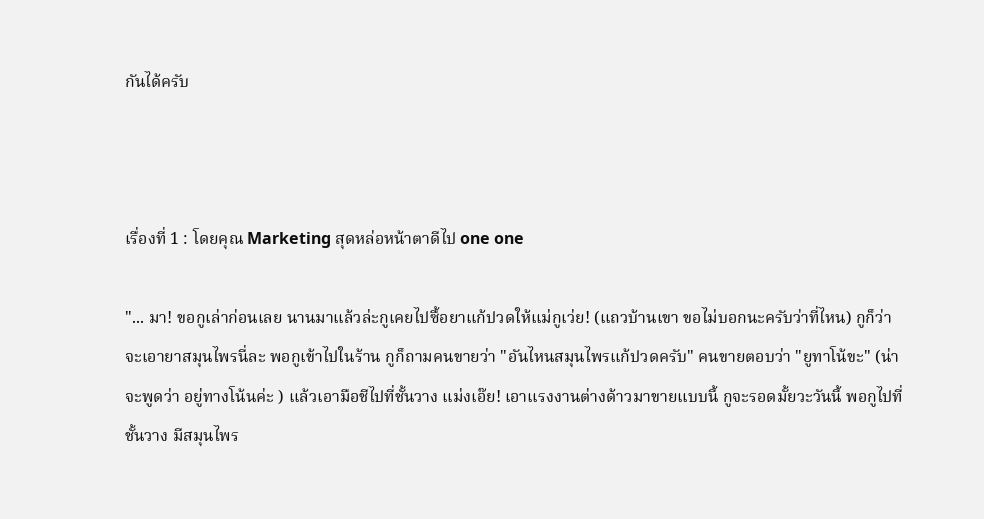กันได้ครับ



เรื่องที่ 1 : โดยคุณ Marketing สุดหล่อหน้าตาดีไป one one

"... มา! ขอกูเล่าก่อนเลย นานมาแล้วล่ะกูเคยไปซื้อยาแก้ปวดให้แม่กูเว่ย! (แถวบ้านเขา ขอไม่บอกนะครับว่าที่ไหน) กูก็ว่าจะเอายาสมุนไพรนี่ละ พอกูเข้าไปในร้าน กูก็ถามคนขายว่า "อันไหนสมุนไพรแก้ปวดครับ" คนขายตอบว่า "ยูทาโน้ขะ" (น่าจะพูดว่า อยู่ทางโน้นค่ะ ) แล้วเอามือชีไปที่ชั้นวาง แม่งเอ๊ย! เอาแรงงานต่างด้าวมาขายแบบนี้ กูจะรอดมั้ยวะวันนี้ พอกูไปที่ชั้นวาง มีสมุนไพร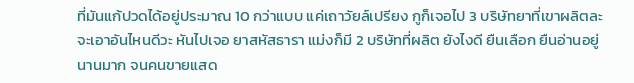ที่มันแก้ปวดได้อยู่ประมาณ 10 กว่าแบบ แค่เถาวัยล์เปรียง กูก็เจอไป 3 บริษัทยาที่เขาผลิตละ จะเอาอันไหนดีวะ หันไปเจอ ยาสหัสธารา แม่งก็มี 2 บริษัทที่ผลิต ยังไงดี ยืนเลือก ยืนอ่านอยู่นานมาก จนคนขายแสด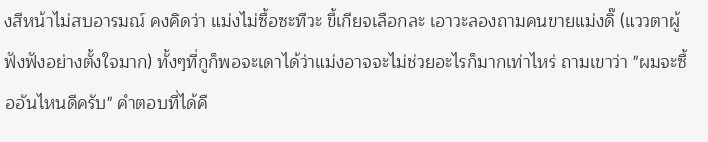งสีหน้าไม่สบอารมณ์ คงคิดว่า แม่งไม่ซื้อซะทีวะ ขี้เกียจเลือกละ เอาวะลองถามคนขายแม่งดิ๊ (แววตาผู้ฟังฟังอย่างตั้งใจมาก) ทั้งๆที่กูก็พอจะเดาได้ว่าแม่งอาจจะไม่ช่วยอะไรก็มากเท่าไหร่ ถามเขาว่า "ผมจะซื้ออันไหนดีครับ" คำตอบที่ได้คื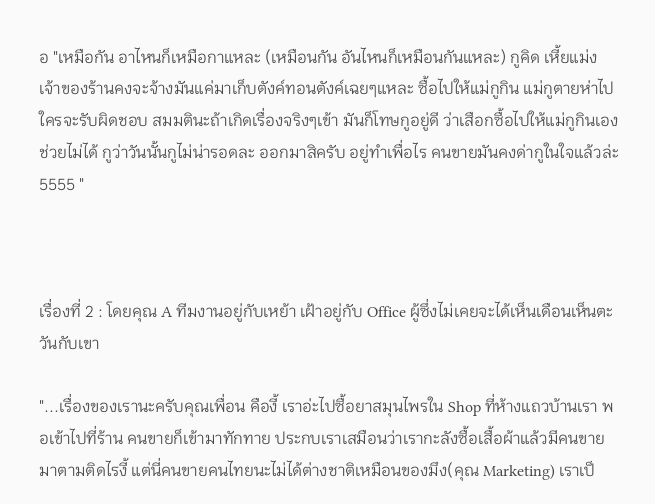อ "เหมือกัน อาไหนก็เหมือกาแหละ (เหมือนกัน อันไหนก็เหมือนกันแหละ) กูคิด เหี้ยแม่งเจ้าของร้านคงจะจ้างมันแค่มาเก็บตังค์ทอนตังค์เฉยๆแหละ ซื้อไปให้แม่กูกิน แม่กูตายห่าไปใครจะรับผิดชอบ สมมตินะถ้าเกิดเรื่องจริงๆเข้า มันก็โทษกูอยู่ดี ว่าเสือกซื้อไปให้แม่กูกินเอง ช่วยไม่ได้ กูว่าวันนั้นกูไม่น่ารอดละ ออกมาสิครับ อยู่ทำเพื่อไร คนขายมันคงด่ากูในใจแล้วล่ะ 5555 "



เรื่องที่ 2 : โดยคุณ A ทีมงานอยู่กับเหย้า เฝ้าอยู่กับ Office ผู้ซึ่งไม่เคยจะได้เห็นเดือนเห็นตะวันกับเขา

"...เรื่องของเรานะครับคุณเพื่อน คืองี้ เราอ่ะไปซื้อยาสมุนไพรใน Shop ที่ห้างแถวบ้านเรา พอเข้าไปที่ร้าน คนขายก็เข้ามาทักทาย ประกบเราเสมือนว่าเรากะลังซื้อเสื้อผ้าแล้วมีคนขายมาตามติดไรงี้ แต่นี่คนขายคนไทยนะไม่ได้ต่างชาติเหมือนของมึง(คุณ Marketing) เราเป็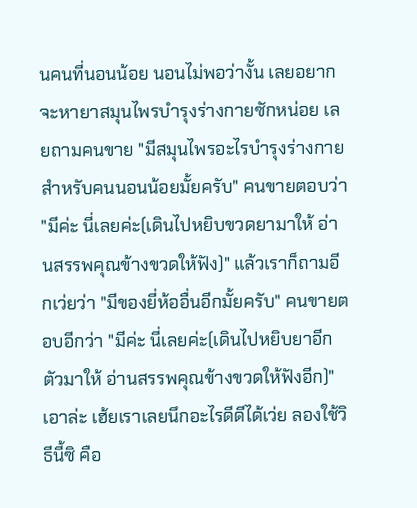นคนที่นอนน้อย นอนไม่พอว่างั้น เลยอยากจะหายาสมุนไพรบำรุงร่างกายซักหน่อย เลยถามคนขาย "มีสมุนไพรอะไรบำรุงร่างกายสำหรับคนนอนน้อยมั้ยครับ" คนขายตอบว่า "มีค่ะ นี่เลยค่ะ(เดินไปหยิบขวดยามาให้ อ่านสรรพคุณข้างขวดให้ฟัง)" แล้วเราก็ถามอีกเว่ยว่า "มีของยี่ห้ออื่นอีกมั้ยครับ" คนขายตอบอีกว่า "มีค่ะ นี่เลยค่ะ(เดินไปหยิบยาอีกตัวมาให้ อ่านสรรพคุณข้างขวดให้ฟังอีก)" เอาล่ะ เฮ้ยเราเลยนึกอะไรดีดีได้เว่ย ลองใช้วิธีนี้ซิ คือ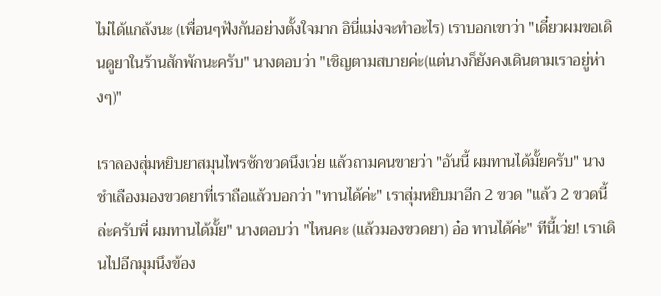ไม่ได้แกล้งนะ (เพื่อนๆฟังกันอย่างตั้งใจมาก อินี่แม่งจะทำอะไร) เราบอกเขาว่า "เดี๋ยวผมขอเดินดูยาในร้านสักพักนะครับ" นางตอบว่า "เชิญตามสบายค่ะ(แต่นางก็ยังคงเดินตามเราอยู่ห่างๆ)"

เราลองสุ่มหยิบยาสมุนไพรซักขวดนึงเว่ย แล้วถามคนขายว่า "อันนี้ ผมทานได้มั้ยครับ" นางชำเลืองมองขวดยาที่เราถือแล้วบอกว่า "ทานได้ค่ะ" เราสุ่มหยิบมาอีก 2 ขวด "แล้ว 2 ขวดนี้ล่ะครับพี่ ผมทานได้มั้ย" นางตอบว่า "ไหนคะ (แล้วมองขวดยา) อ๋อ ทานได้ค่ะ" ทีนี้เว่ย! เราเดินไปอีกมุมนึงข้อง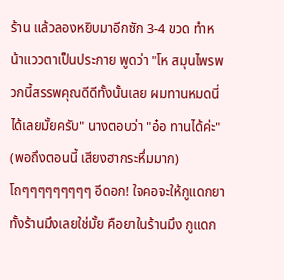ร้าน แล้วลองหยิบมาอีกซัก 3-4 ขวด ทำหน้าแววตาเป็นประกาย พูดว่า "โห สมุนไพรพวกนี้สรรพคุณดีดีทั้งนั้นเลย ผมทานหมดนี่ได้เลยมั้ยครับ" นางตอบว่า "อ๋อ ทานได้ค่ะ" (พอถึงตอนนี้ เสียงฮากระหึ่มมาก) โถๆๆๆๆๆๆๆๆๆ อีดอก! ใจคอจะให้กูแดกยาทั้งร้านมึงเลยใช่มั้ย คือยาในร้านมึง กูแดก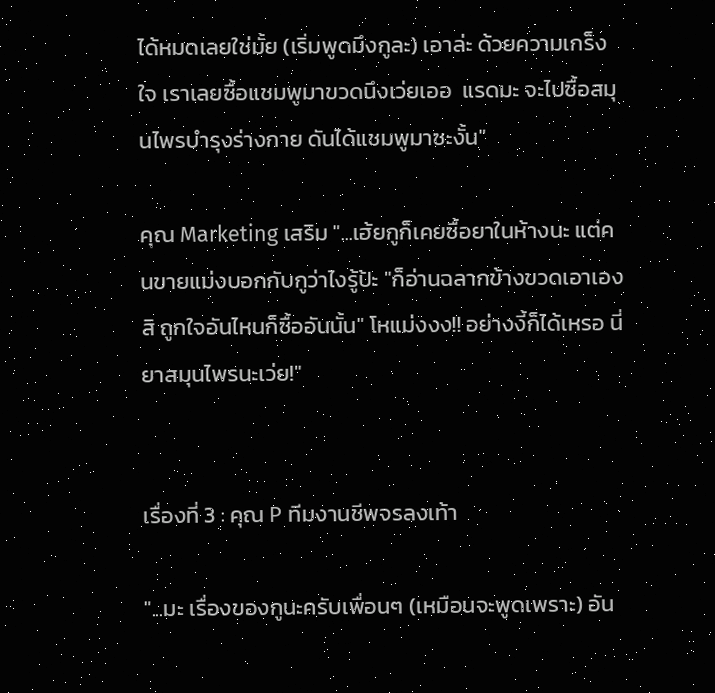ได้หมดเลยใช่มั้ย (เริ่มพูดมึงกูละ) เอาล่ะ ด้วยความเกร็งใจ เราเลยซื้อแชมพูมาขวดนึงเว่ยเออ  แรดมะ จะไปซื้อสมุนไพรบำรุงร่างกาย ดันได้แชมพูมาซะงั้น"

คุณ Marketing เสริม "...เฮ้ยกูก็เคยซื้อยาในห้างนะ แต่คนขายแม่งบอกกับกูว่าไงรู้ป้ะ "ก็อ่านฉลากข้างขวดเอาเองสิ ถูกใจอันไหนก็ซื้ออันนั้น" โหแม่งงง!! อย่างงี้ก็ได้เหรอ นี่ยาสมุนไพรนะเว่ย!"


เรื่องที่ 3 : คุณ P ทีมงานชีพจรลงเท้า

"...มะ เรื่องของกูนะครับเพื่อนๆ (เหมือนจะพูดเพราะ) อัน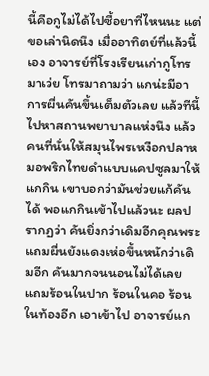นี้คือกูไม่ได้ไปซื้อยาที่ไหนนะ แต่ขอเล่านิดนึง เมื่ออาทิตย์ที่แล้วนี้เอง อาจารย์ที่โรงเรียนเก่ากูโทรมาเว่ย โทรมาถามว่า แกน่ะมีอาการผื่นคันขึ้นเต็มตัวเลย แล้วทีนี้ไปหาสถานพยาบาลแห่งนึง แล้วคนที่นั่นให้สมุนไพรเหงือกปลาหมอพริกไทยดำแบบแคปซูลมาให้แกกิน เขาบอกว่ามันช่วยแก้คันได้ พอแกกินเข้าไปแล้วนะ ผลปรากฏว่า คันยิ่งกว่าเดิมอีกคุณพระ แถมผื่นยังแดงเห่อขึ้นหนักว่าเดิมอีก คันมากจนนอนไม่ได้เลย แถมร้อนในปาก ร้อนในคอ ร้อนในท้องอีก เอาเข้าไป อาจารย์แก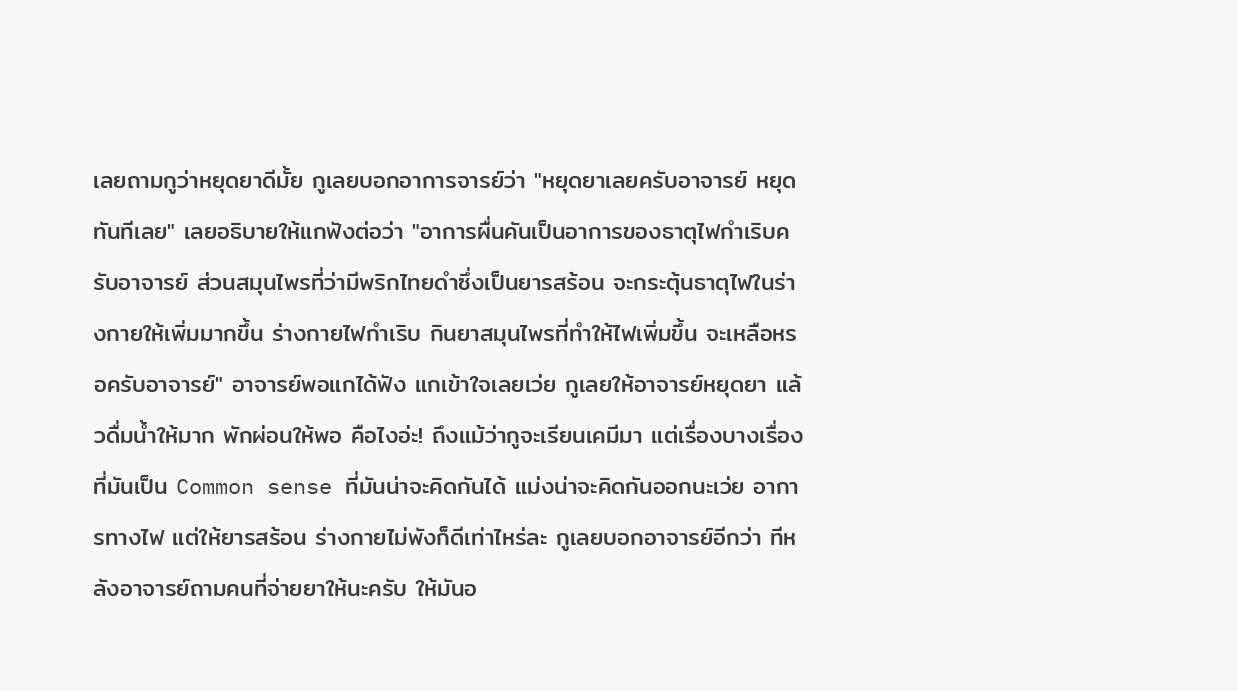เลยถามกูว่าหยุดยาดีมั้ย กูเลยบอกอาการจารย์ว่า "หยุดยาเลยครับอาจารย์ หยุดทันทีเลย" เลยอธิบายให้แกฟังต่อว่า "อาการผื่นคันเป็นอาการของธาตุไฟกำเริบครับอาจารย์ ส่วนสมุนไพรที่ว่ามีพริกไทยดำซึ่งเป็นยารสร้อน จะกระตุ้นธาตุไฟในร่างกายให้เพิ่มมากขึ้น ร่างกายไฟกำเริบ กินยาสมุนไพรที่ทำให้ไฟเพิ่มขึ้น จะเหลือหรอครับอาจารย์" อาจารย์พอแกได้ฟัง แกเข้าใจเลยเว่ย กูเลยให้อาจารย์หยุดยา แล้วดื่มน้ำให้มาก พักผ่อนให้พอ คือไงอ่ะ! ถึงแม้ว่ากูจะเรียนเคมีมา แต่เรื่องบางเรื่องที่มันเป็น Common sense ที่มันน่าจะคิดกันได้ แม่งน่าจะคิดกันออกนะเว่ย อาการทางไฟ แต่ให้ยารสร้อน ร่างกายไม่พังก็ดีเท่าไหร่ละ กูเลยบอกอาจารย์อีกว่า ทีหลังอาจารย์ถามคนที่จ่ายยาให้นะครับ ให้มันอ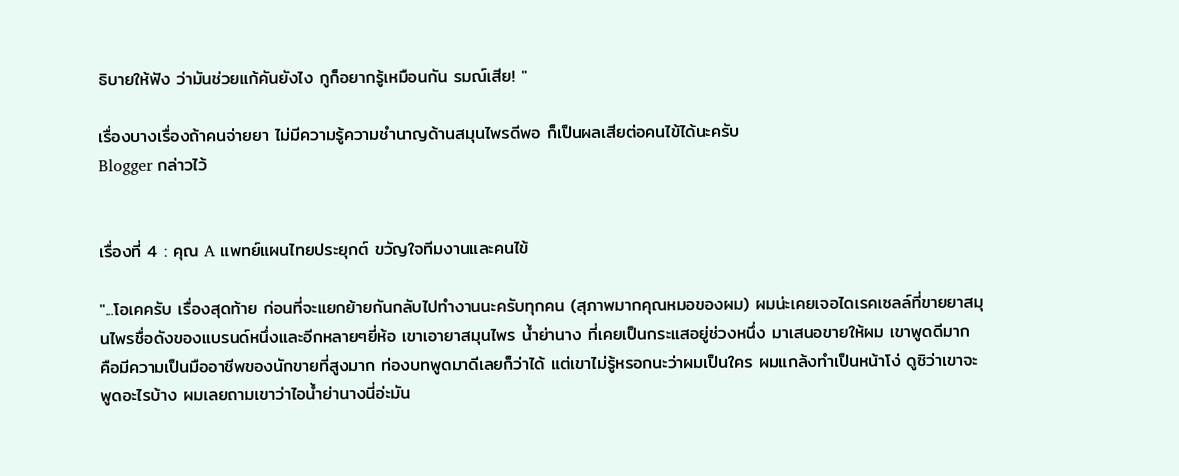ธิบายให้ฟัง ว่ามันช่วยแก้คันยังไง กูก็อยากรู้เหมือนกัน รมณ์เสีย! "

เรื่องบางเรื่องถ้าคนจ่ายยา ไม่มีความรู้ความชำนาญด้านสมุนไพรดีพอ ก็เป็นผลเสียต่อคนไข้ได้นะครับ
Blogger กล่าวไว้


เรื่องที่ 4 : คุณ A แพทย์แผนไทยประยุกต์ ขวัญใจทีมงานและคนไข้

"...โอเคครับ เรื่องสุดท้าย ก่อนที่จะแยกย้ายกันกลับไปทำงานนะครับทุกคน (สุภาพมากคุณหมอของผม) ผมน่ะเคยเจอไดเรคเซลล์ที่ขายยาสมุนไพรชื่อดังของแบรนด์หนึ่งและอีกหลายๆยี่ห้อ เขาเอายาสมุนไพร น้ำย่านาง ที่เคยเป็นกระแสอยู่ช่วงหนึ่ง มาเสนอขายให้ผม เขาพูดดีมาก คือมีความเป็นมืออาชีพของนักขายที่สูงมาก ท่องบทพูดมาดีเลยก็ว่าได้ แต่เขาไม่รู้หรอกนะว่าผมเป็นใคร ผมแกล้งทำเป็นหน้าโง่ ดูซิว่าเขาจะพูดอะไรบ้าง ผมเลยถามเขาว่าไอน้ำย่านางนี่อ่ะมัน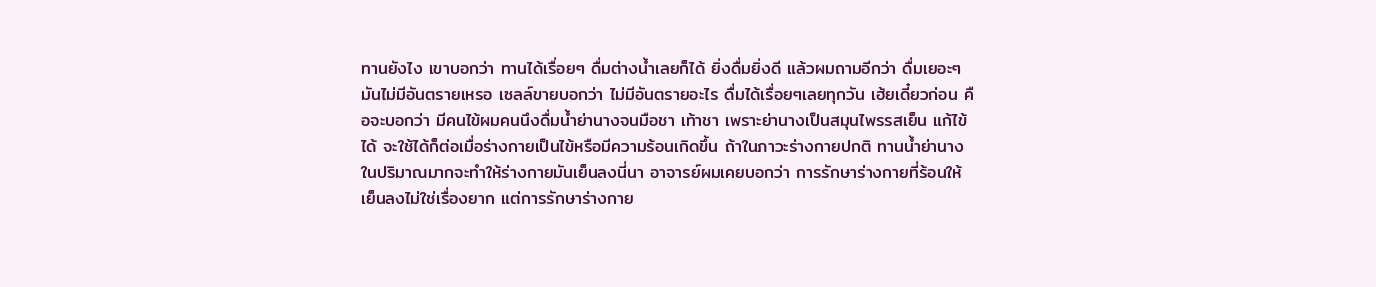ทานยังไง เขาบอกว่า ทานได้เรื่อยๆ ดื่มต่างน้ำเลยก็ได้ ยิ่งดื่มยิ่งดี แล้วผมถามอีกว่า ดื่มเยอะๆ มันไม่มีอันตรายเหรอ เซลล์ขายบอกว่า ไม่มีอันตรายอะไร ดื่มได้เรื่อยๆเลยทุกวัน เฮ้ยเดี๋ยวก่อน คือจะบอกว่า มีคนไข้ผมคนนึงดื่มน้ำย่านางจนมือชา เท้าชา เพราะย่านางเป็นสมุนไพรรสเย็น แก้ไข้ได้ จะใช้ได้ก็ต่อเมื่อร่างกายเป็นไข้หรือมีความร้อนเกิดขึ้น ถ้าในภาวะร่างกายปกติ ทานน้ำย่านางในปริมาณมากจะทำให้ร่างกายมันเย็นลงนี่นา อาจารย์ผมเคยบอกว่า การรักษาร่างกายที่ร้อนให้เย็นลงไม่ใช่เรื่องยาก แต่การรักษาร่างกาย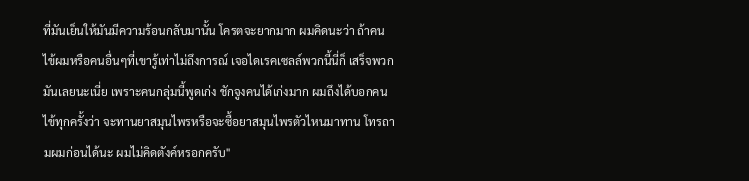ที่มันเย็นให้มันมีความร้อนกลับมานั้น โครตจะยากมาก ผมคิดนะว่า ถ้าคนไข้ผมหรือคนอื่นๆที่เขารู้เท่าไม่ถึงการณ์ เจอไดเรคเซลล์พวกนี้นี่ก็ เสร็จพวกมันเลยนะเนี่ย เพราะคนกลุ่มนี้พูดเก่ง ชักจูงคนได้เก่งมาก ผมถึงได้บอกคนไข้ทุกครั้งว่า จะทานยาสมุนไพรหรือจะซื้อยาสมุนไพรตัวไหนมาทาน โทรถามผมก่อนได้นะ ผมไม่คิดตังค์หรอกครับ"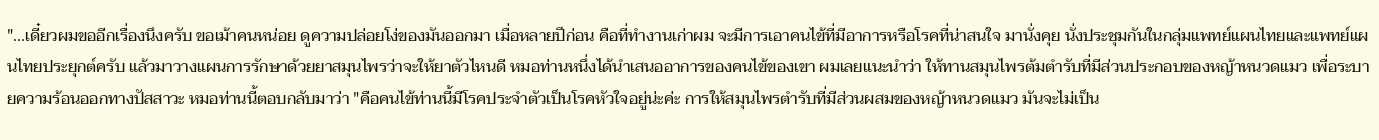"...เดี๋ยวผมขออีกเรื่องนึงครับ ขอเม้าคนหน่อย ดูความปล่อยโง่ของมันออกมา เมื่อหลายปีก่อน คือที่ทำงานเก่าผม จะมีการเอาคนไข้ที่มีอาการหรือโรคที่น่าสนใจ มานั่งคุย นั่งประชุมกันในกลุ่มแพทย์แผนไทยและแพทย์แผนไทยประยุกต์ครับ แล้วมาวางแผนการรักษาด้วยยาสมุนไพรว่าจะให้ยาตัวไหนดี หมอท่านหนึ่งได้นำเสนออาการของคนไข้ของเขา ผมเลยแนะนำว่า ให้ทานสมุนไพรต้มตำรับที่มีส่วนประกอบของหญ้าหนวดแมว เพื่อระบายความร้อนออกทางปัสสาวะ หมอท่านนี้ตอบกลับมาว่า "คือคนไข้ท่านนี้มีโรคประจำตัวเป็นโรคหัวใจอยู่น่ะค่ะ การให้สมุนไพรตำรับที่มีส่วนผสมของหญ้าหนวดแมว มันจะไม่เป็น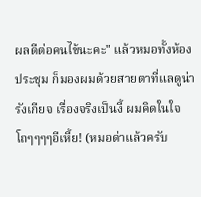ผลดีต่อคนไข้นะคะ" แล้วหมอทั้งห้องประชุม ก็มองผมด้วยสายตาที่แลดูน่ารังเกียจ เรื่องจริงเป็นงี้ ผมคิดในใจ โถๆๆๆๆอีเหี้ย! (หมอด่าแล้วครับ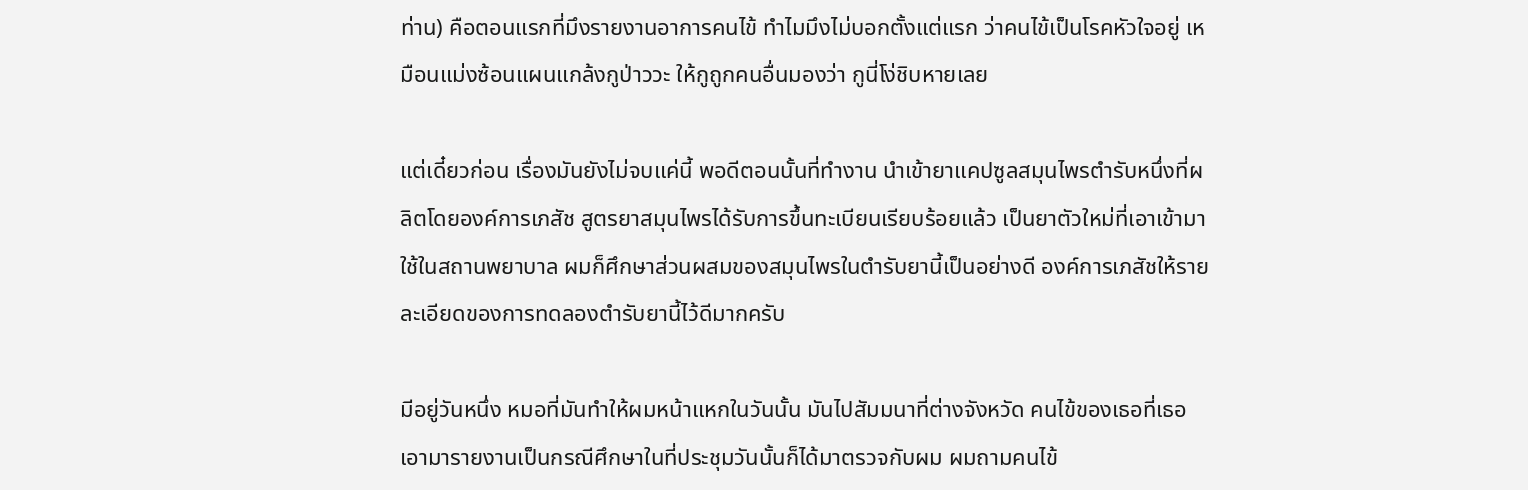ท่าน) คือตอนแรกที่มึงรายงานอาการคนไข้ ทำไมมึงไม่บอกตั้งแต่แรก ว่าคนไข้เป็นโรคหัวใจอยู่ เหมือนแม่งซ้อนแผนแกล้งกูป่าววะ ให้กูถูกคนอื่นมองว่า กูนี่โง่ชิบหายเลย

แต่เดี๋ยวก่อน เรื่องมันยังไม่จบแค่นี้ พอดีตอนนั้นที่ทำงาน นำเข้ายาแคปซูลสมุนไพรตำรับหนึ่งที่ผลิตโดยองค์การเภสัช สูตรยาสมุนไพรได้รับการขึ้นทะเบียนเรียบร้อยแล้ว เป็นยาตัวใหม่ที่เอาเข้ามาใช้ในสถานพยาบาล ผมก็ศึกษาส่วนผสมของสมุนไพรในตำรับยานี้เป็นอย่างดี องค์การเภสัชให้รายละเอียดของการทดลองตำรับยานี้ไว้ดีมากครับ

มีอยู่วันหนึ่ง หมอที่มันทำให้ผมหน้าแหกในวันนั้น มันไปสัมมนาที่ต่างจังหวัด คนไข้ของเธอที่เธอเอามารายงานเป็นกรณีศึกษาในที่ประชุมวันนั้นก็ได้มาตรวจกับผม ผมถามคนไข้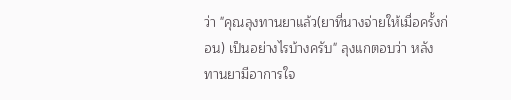ว่า "คุณลุงทานยาแล้ว(ยาที่นางจ่ายให้เมื่อครั้งก่อน) เป็นอย่างไรบ้างครับ" ลุงแกตอบว่า หลังทานยามีอาการใจ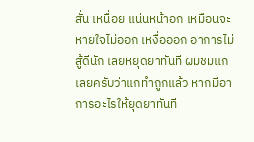สั่น เหนื่อย แน่นหน้าอก เหมือนจะหายใจไม่ออก เหงื่อออก อาการไม่สู้ดีนัก เลยหยุดยาทันที ผมชมแกเลยครับว่าแกทำถูกแล้ว หากมีอาการอะไรให้ยุดยาทันที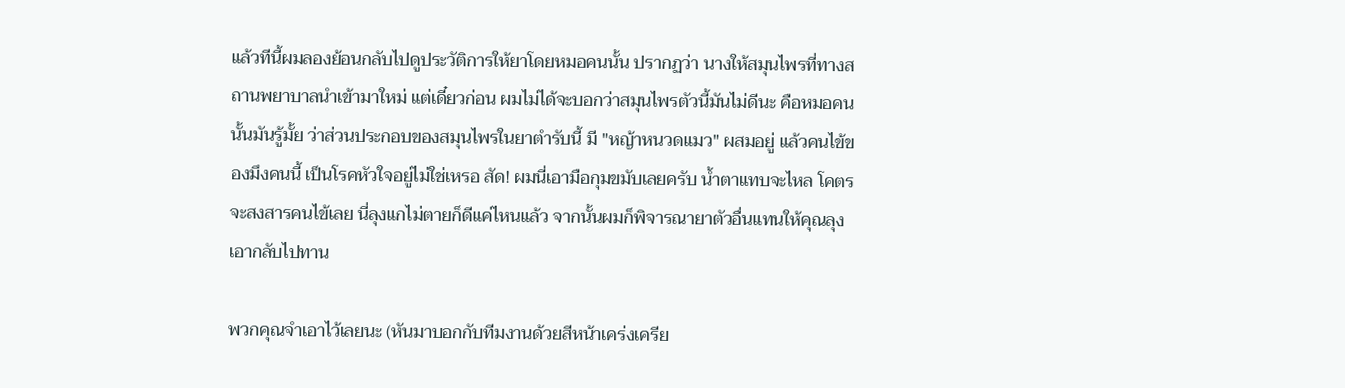แล้วทีนี้ผมลองย้อนกลับไปดูประวัติการให้ยาโดยหมอคนนั้น ปรากฏว่า นางให้สมุนไพรที่ทางสถานพยาบาลนำเข้ามาใหม่ แต่เดี๋ยวก่อน ผมไม่ได้จะบอกว่าสมุนไพรตัวนี้มันไม่ดีนะ คือหมอคนนั้นมันรู้มั้ย ว่าส่วนประกอบของสมุนไพรในยาตำรับนี้ มี "หญ้าหนวดแมว" ผสมอยู่ แล้วคนไข้ของมึงคนนี้ เป็นโรคหัวใจอยู่ไม่ใช่เหรอ สัด! ผมนี่เอามือกุมขมับเลยครับ น้ำตาแทบจะไหล โคตรจะสงสารคนไข้เลย นี่ลุงแกไม่ตายก็ดีแค่ไหนแล้ว จากนั้นผมก็พิจารณายาตัวอื่นแทนให้คุณลุงเอากลับไปทาน

พวกคุณจำเอาไว้เลยนะ (หันมาบอกกับทีมงานด้วยสีหน้าเคร่งเครีย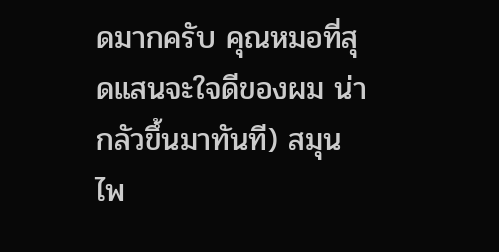ดมากครับ คุณหมอที่สุดแสนจะใจดีของผม น่ากลัวขึ้นมาทันที) สมุนไพ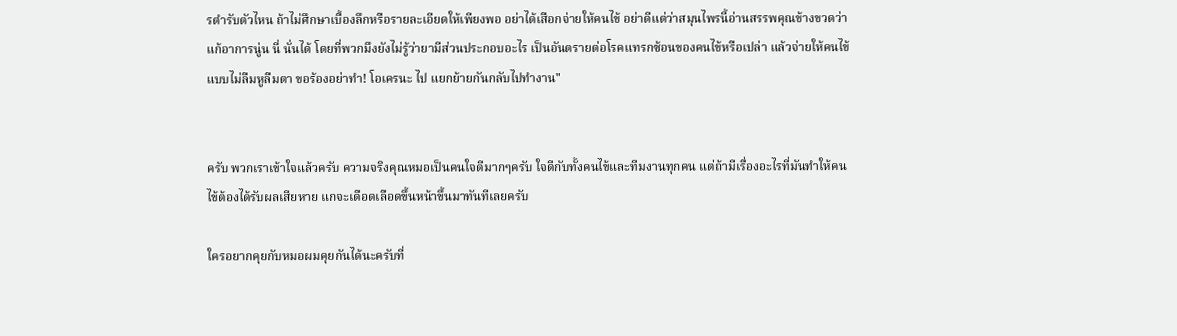รตำรับตัวไหน ถ้าไม่ศึกษาเบื้องลึกหรือรายละเอียดให้เพียงพอ อย่าได้เสือกจ่ายให้คนไข้ อย่าดีแต่ว่าสมุนไพรนี้อ่านสรรพคุณข้างขวดว่าแก้อาการนู่น นี่ นั่นได้ โดยที่พวกมึงยังไม่รู้ว่ายามีส่วนประกอบอะไร เป็นอันตรายต่อโรคแทรกซ้อนของคนไข้หรือเปล่า แล้วจ่ายให้คนไข้แบบไม่ลืมหูลืมตา ขอร้องอย่าทำ! โอเครนะ ไป แยกย้ายกันกลับไปทำงาน"


ครับ พวกเราเข้าใจแล้วครับ ความจริงคุณหมอเป็นคนใจดีมากๆครับ ใจดีกับทั้งคนไข้และทีมงานทุกคน แต่ถ้ามีเรื่องอะไรที่มันทำให้คนไข้ต้องได้รับผลเสียหาย แกจะเดือดเลือดขึ้นหน้าขึ้นมาทันทีเลยครับ

ใครอยากคุยกับหมอผมคุยกันได้นะครับที่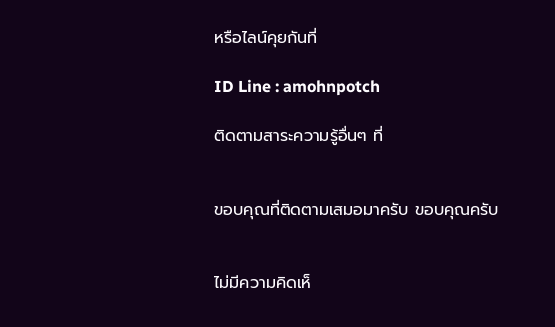หรือไลน์คุยกันที่

ID Line : amohnpotch

ติดตามสาระความรู้อื่นๆ ที่


ขอบคุณที่ติดตามเสมอมาครับ ขอบคุณครับ


ไม่มีความคิดเห็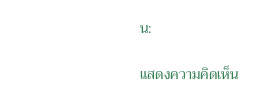น:

แสดงความคิดเห็น